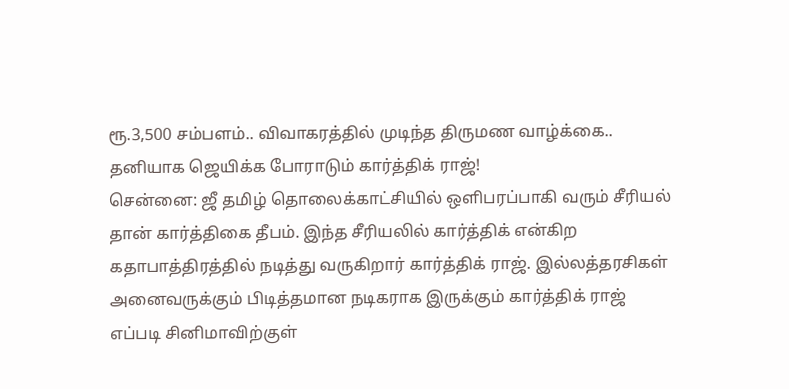ரூ.3,500 சம்பளம்.. விவாகரத்தில் முடிந்த திருமண வாழ்க்கை.. தனியாக ஜெயிக்க போராடும் கார்த்திக் ராஜ்!
சென்னை: ஜீ தமிழ் தொலைக்காட்சியில் ஒளிபரப்பாகி வரும் சீரியல் தான் கார்த்திகை தீபம். இந்த சீரியலில் கார்த்திக் என்கிற கதாபாத்திரத்தில் நடித்து வருகிறார் கார்த்திக் ராஜ். இல்லத்தரசிகள் அனைவருக்கும் பிடித்தமான நடிகராக இருக்கும் கார்த்திக் ராஜ் எப்படி சினிமாவிற்குள்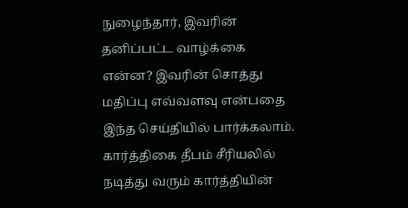நுழைந்தார், இவரின் தனிப்பட்ட வாழ்க்கை என்ன? இவரின் சொத்து மதிப்பு எவ்வளவு என்பதை இந்த செய்தியில் பார்க்கலாம்.
கார்த்திகை தீபம் சீரியலில் நடித்து வரும் கார்த்தியின்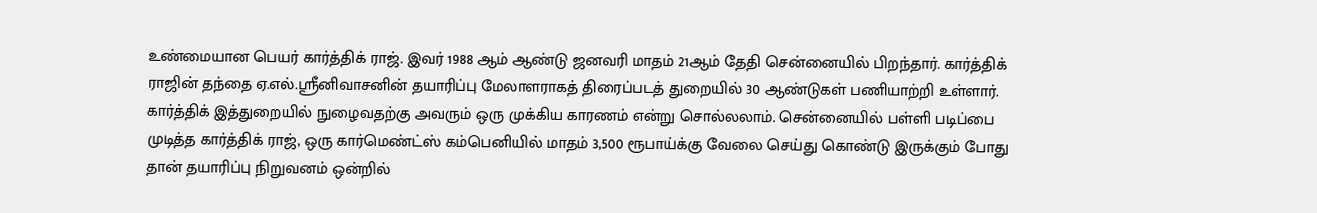உண்மையான பெயர் கார்த்திக் ராஜ். இவர் 1988 ஆம் ஆண்டு ஜனவரி மாதம் 21ஆம் தேதி சென்னையில் பிறந்தார். கார்த்திக் ராஜின் தந்தை ஏ.எல்.ஸ்ரீனிவாசனின் தயாரிப்பு மேலாளராகத் திரைப்படத் துறையில் 30 ஆண்டுகள் பணியாற்றி உள்ளார். கார்த்திக் இத்துறையில் நுழைவதற்கு அவரும் ஒரு முக்கிய காரணம் என்று சொல்லலாம். சென்னையில் பள்ளி படிப்பை முடித்த கார்த்திக் ராஜ், ஒரு கார்மெண்ட்ஸ் கம்பெனியில் மாதம் 3,500 ரூபாய்க்கு வேலை செய்து கொண்டு இருக்கும் போது தான் தயாரிப்பு நிறுவனம் ஒன்றில்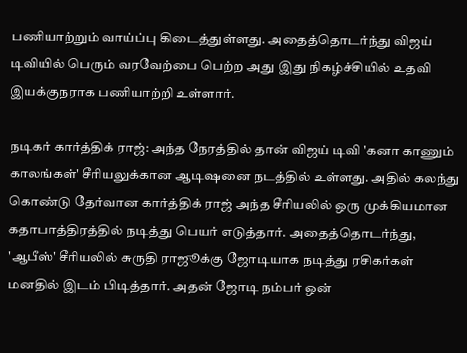பணியாற்றும் வாய்ப்பு கிடைத்துள்ளது. அதைத்தொடர்ந்து விஜய் டிவியில் பெரும் வரவேற்பை பெற்ற அது இது நிகழ்ச்சியில் உதவி இயக்குநராக பணியாற்றி உள்ளார்.

நடிகர் கார்த்திக் ராஜ்: அந்த நேரத்தில் தான் விஜய் டிவி 'கனா காணும் காலங்கள்' சீரியலுக்கான ஆடிஷனை நடத்தில் உள்ளது. அதில் கலந்து கொண்டு தேர்வான கார்த்திக் ராஜ் அந்த சீரியலில் ஒரு முக்கியமான கதாபாத்திரத்தில் நடித்து பெயர் எடுத்தார். அதைத்தொடர்ந்து, 'ஆபீஸ்' சீரியலில் சுருதி ராஜூக்கு ஜோடியாக நடித்து ரசிகர்கள் மனதில் இடம் பிடித்தார். அதன் ஜோடி நம்பர் ஒன்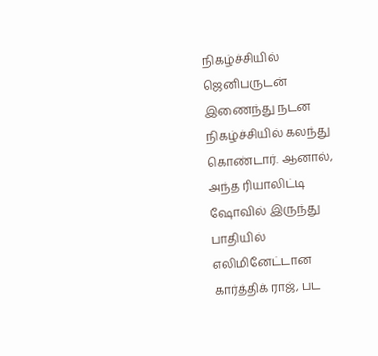நிகழ்ச்சியில் ஜெனிபருடன் இணைந்து நடன நிகழ்ச்சியில் கலந்து கொண்டார். ஆனால், அந்த ரியாலிட்டி ஷோவில் இருந்து பாதியில் எலிமினேட்டான கார்த்திக் ராஜ், பட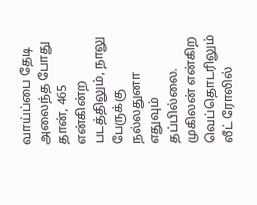வாய்ப்பை தேடி அலைந்த போது தான், 465 என்கின்ற படத்திலும், நாலு பேருக்கு நல்லதுனா எதுவும் தப்பில்லை. முகிலன் என்கிற வெப்தொடரிலும் லீட் ரோலில்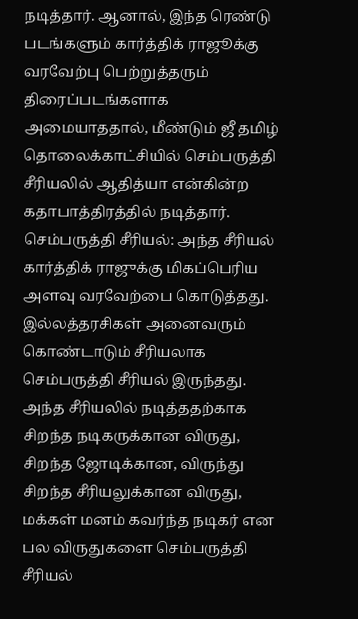நடித்தார். ஆனால், இந்த ரெண்டு படங்களும் கார்த்திக் ராஜூக்கு வரவேற்பு பெற்றுத்தரும் திரைப்படங்களாக அமையாததால், மீண்டும் ஜீ தமிழ் தொலைக்காட்சியில் செம்பருத்தி சீரியலில் ஆதித்யா என்கின்ற கதாபாத்திரத்தில் நடித்தார்.
செம்பருத்தி சீரியல்: அந்த சீரியல் கார்த்திக் ராஜுக்கு மிகப்பெரிய அளவு வரவேற்பை கொடுத்தது. இல்லத்தரசிகள் அனைவரும் கொண்டாடும் சீரியலாக செம்பருத்தி சீரியல் இருந்தது. அந்த சீரியலில் நடித்ததற்காக சிறந்த நடிகருக்கான விருது, சிறந்த ஜோடிக்கான, விருந்து சிறந்த சீரியலுக்கான விருது, மக்கள் மனம் கவர்ந்த நடிகர் என பல விருதுகளை செம்பருத்தி சீரியல்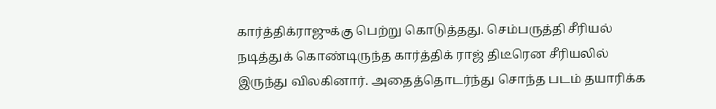கார்த்திக்ராஜுக்கு பெற்று கொடுத்தது. செம்பருத்தி சீரியல் நடித்துக் கொண்டிருந்த கார்த்திக் ராஜ் திடீரென சீரியலில் இருந்து விலகினார். அதைத்தொடர்ந்து சொந்த படம் தயாரிக்க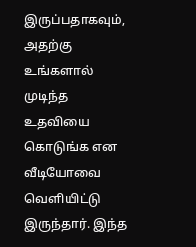இருப்பதாகவும், அதற்கு உங்களால் முடிந்த உதவியை கொடுங்க என வீடியோவை வெளியிட்டு இருந்தார். இந்த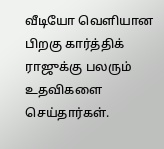வீடியோ வெளியான பிறகு கார்த்திக் ராஜுக்கு பலரும் உதவிகளை செய்தார்கள்.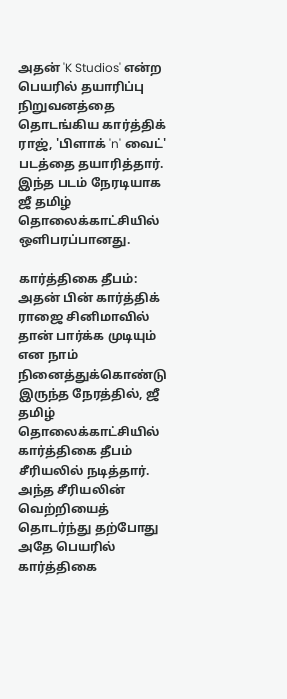அதன் 'K Studios' என்ற பெயரில் தயாரிப்பு நிறுவனத்தை தொடங்கிய கார்த்திக் ராஜ், 'பிளாக் 'n' வைட்' படத்தை தயாரித்தார். இந்த படம் நேரடியாக ஜீ தமிழ் தொலைக்காட்சியில் ஒளிபரப்பானது.

கார்த்திகை தீபம்: அதன் பின் கார்த்திக் ராஜை சினிமாவில் தான் பார்க்க முடியும் என நாம் நினைத்துக்கொண்டு இருந்த நேரத்தில், ஜீ தமிழ் தொலைக்காட்சியில் கார்த்திகை தீபம் சீரியலில் நடித்தார். அந்த சீரியலின் வெற்றியைத் தொடர்ந்து தற்போது அதே பெயரில் கார்த்திகை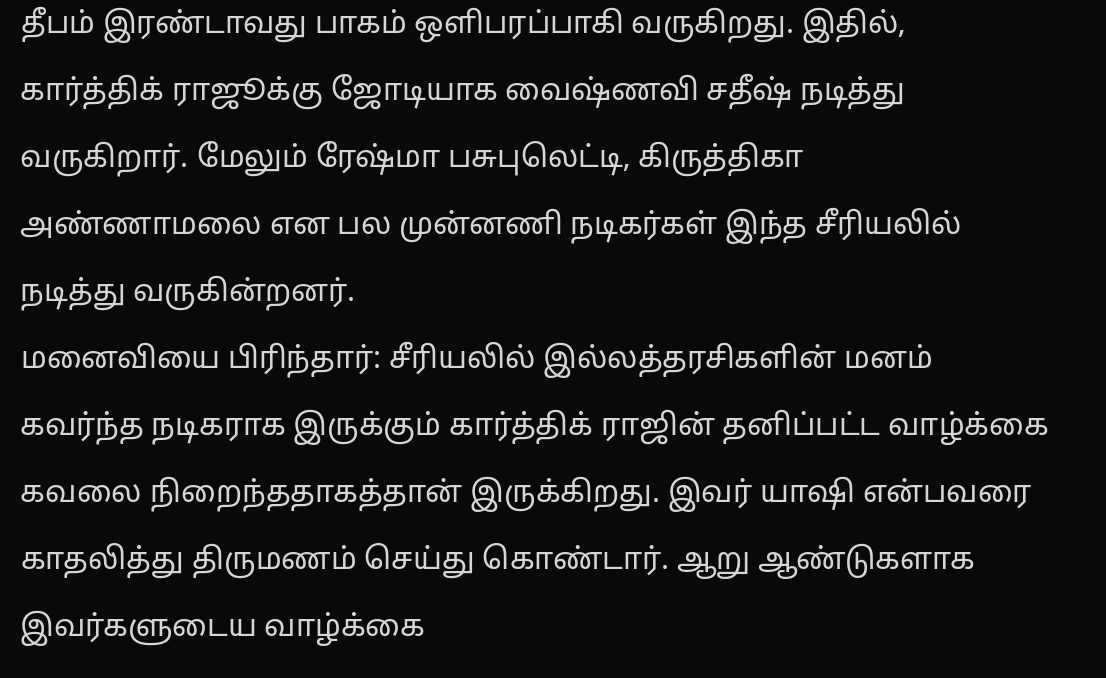தீபம் இரண்டாவது பாகம் ஒளிபரப்பாகி வருகிறது. இதில், கார்த்திக் ராஜூக்கு ஜோடியாக வைஷ்ணவி சதீஷ் நடித்து வருகிறார். மேலும் ரேஷ்மா பசுபுலெட்டி, கிருத்திகா அண்ணாமலை என பல முன்னணி நடிகர்கள் இந்த சீரியலில் நடித்து வருகின்றனர்.
மனைவியை பிரிந்தார்: சீரியலில் இல்லத்தரசிகளின் மனம் கவர்ந்த நடிகராக இருக்கும் கார்த்திக் ராஜின் தனிப்பட்ட வாழ்க்கை கவலை நிறைந்ததாகத்தான் இருக்கிறது. இவர் யாஷி என்பவரை காதலித்து திருமணம் செய்து கொண்டார். ஆறு ஆண்டுகளாக இவர்களுடைய வாழ்க்கை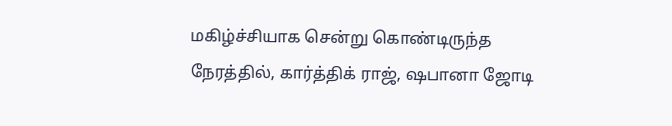மகிழ்ச்சியாக சென்று கொண்டிருந்த நேரத்தில், கார்த்திக் ராஜ், ஷபானா ஜோடி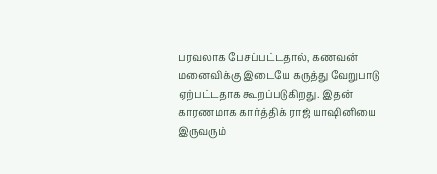பரவலாக பேசப்பட்டதால், கணவன் மனைவிக்கு இடையே கருத்து வேறுபாடு ஏற்பட்டதாக கூறப்படுகிறது. இதன் காரணமாக கார்த்திக் ராஜ் யாஷினியை இருவரும்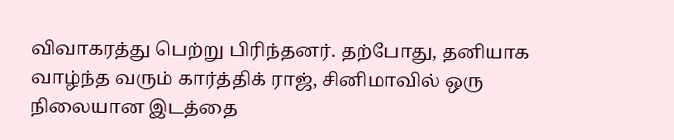விவாகரத்து பெற்று பிரிந்தனர். தற்போது, தனியாக வாழ்ந்த வரும் கார்த்திக் ராஜ், சினிமாவில் ஒரு நிலையான இடத்தை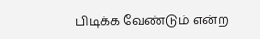பிடிக்க வேண்டும் என்ற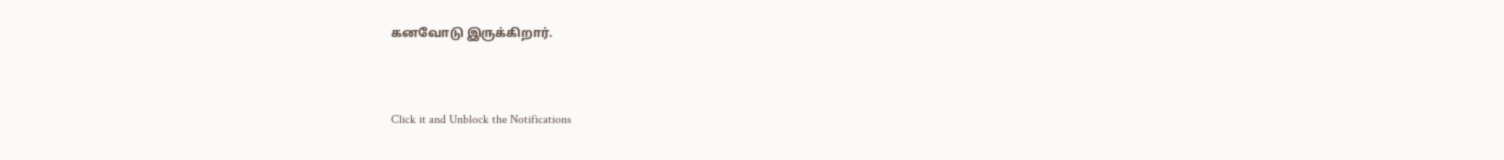கனவோடு இருக்கிறார்.


Click it and Unblock the Notifications